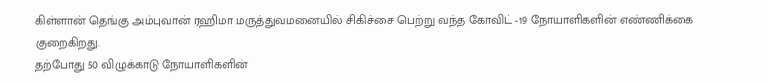கிள்ளான் தெங்கு அம்புவான் ரஹிமா மருத்துவமனையில் சிகிச்சை பெற்று வந்த கோவிட் -19 நோயாளிகளின் எண்ணிக்கை குறைகிறது.
தற்போது 50 விழுக்காடு நோயாளிகளின்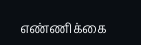எண்ணிக்கை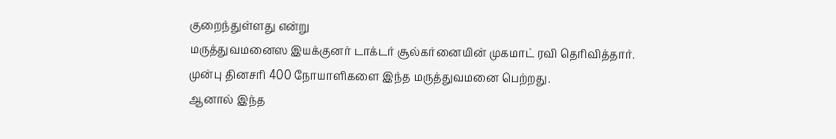குறைந்துள்ளது என்று
மருத்துவமனைஸ இயக்குனர் டாக்டர் சூல்கர்னையின் முகமாட் ரவி தெரிவித்தார்.
முன்பு தினசரி 400 நோயாளிகளை இந்த மருத்துவமனை பெற்றது.
ஆனால் இந்த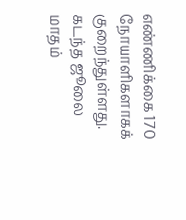எண்ணிக்கை 170 நோயாளிகளாகக் குறைந்துள்ளது.
கடந்த ஜூலை மாதம்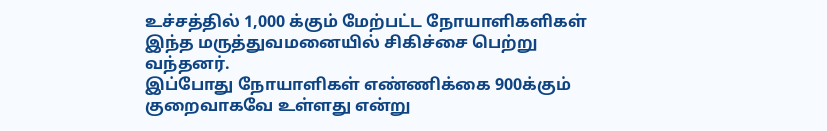உச்சத்தில் 1,000 க்கும் மேற்பட்ட நோயாளிகளிகள் இந்த மருத்துவமனையில் சிகிச்சை பெற்று வந்தனர்.
இப்போது நோயாளிகள் எண்ணிக்கை 900க்கும் குறைவாகவே உள்ளது என்று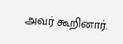அவர் கூறினார்.